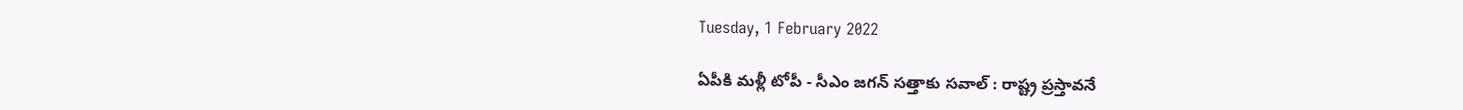Tuesday, 1 February 2022

ఏపీకి మళ్లీ టోపీ - సీఎం జగన్ సత్తాకు సవాల్ : రాష్ట్ర ప్రస్తావనే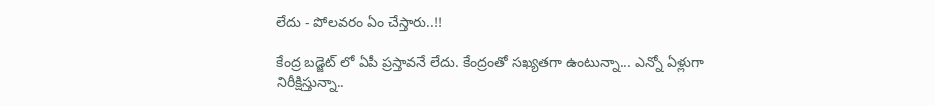లేదు - పోలవరం ఏం చేస్తారు..!!

కేంద్ర బడ్జెట్ లో ఏపీ ప్రస్తావనే లేదు. కేంద్రంతో సఖ్యతగా ఉంటున్నా... ఎన్నో ఏళ్లుగా నిరీక్షిస్తున్నా..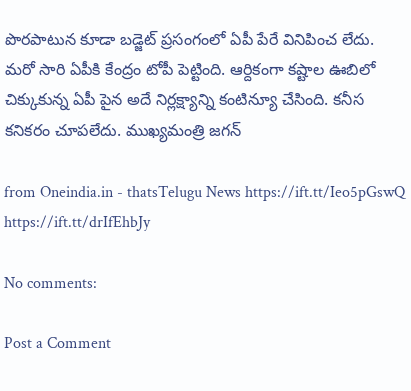పొరపాటున కూడా బడ్జెట్‌ ప్రసంగంలో ఏపీ పేరే వినిపించ లేదు. మరో సారి ఏపీకి కేంద్రం టోపీ పెట్టింది. ఆర్దికంగా కష్టాల ఊబిలో చిక్కుకున్న ఏపీ పైన అదే నిర్లక్ష్యాన్ని కంటిన్యూ చేసింది. కనీస కనికరం చూపలేదు. ముఖ్యమంత్రి జగన్

from Oneindia.in - thatsTelugu News https://ift.tt/Ieo5pGswQ
https://ift.tt/drIfEhbJy

No comments:

Post a Comment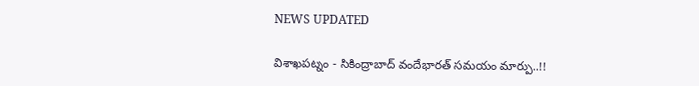NEWS UPDATED

విశాఖపట్నం - సికింద్రాబాద్ వందేభారత్ సమయం మార్పు..!!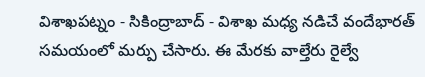విశాఖపట్నం - సికింద్రాబాద్ - విశాఖ మధ్య నడిచే వందేభారత్ సమయంలో మర్పు చేసారు. ఈ మేరకు వాల్తేరు రైల్వే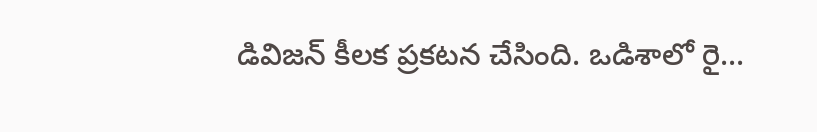డివిజన్ కీలక ప్రకటన చేసింది. ఒడిశాలో రై...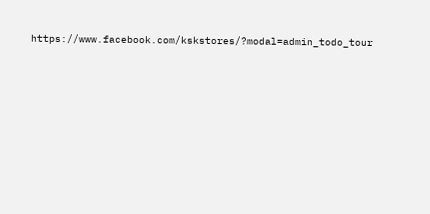https://www.facebook.com/kskstores/?modal=admin_todo_tour